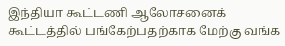இந்தியா கூட்டணி ஆலோசனைக் கூட்டத்தில் பங்கேற்பதற்காக மேற்கு வங்க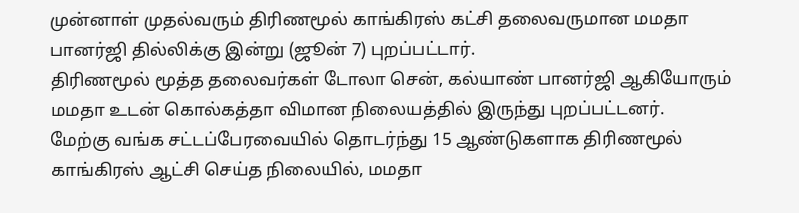முன்னாள் முதல்வரும் திரிணமூல் காங்கிரஸ் கட்சி தலைவருமான மமதா பானர்ஜி தில்லிக்கு இன்று (ஜூன் 7) புறப்பட்டார்.
திரிணமூல் மூத்த தலைவர்கள் டோலா சென், கல்யாண் பானர்ஜி ஆகியோரும் மமதா உடன் கொல்கத்தா விமான நிலையத்தில் இருந்து புறப்பட்டனர்.
மேற்கு வங்க சட்டப்பேரவையில் தொடர்ந்து 15 ஆண்டுகளாக திரிணமூல் காங்கிரஸ் ஆட்சி செய்த நிலையில், மமதா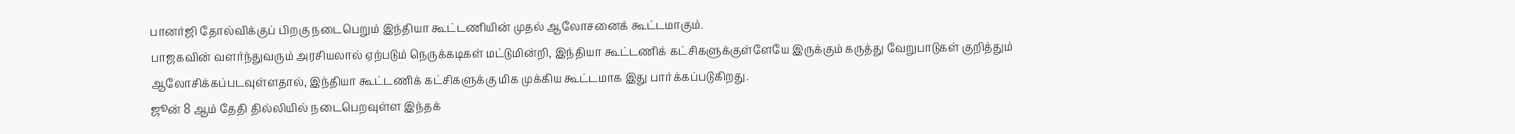பானர்ஜி தோல்விக்குப் பிறகு நடைபெறும் இந்தியா கூட்டணியின் முதல் ஆலோசனைக் கூட்டமாகும்.
பாஜகவின் வளர்ந்துவரும் அரசியலால் ஏற்படும் நெருக்கடிகள் மட்டுமின்றி, இந்தியா கூட்டணிக் கட்சிகளுக்குள்ளேயே இருக்கும் கருத்து வேறுபாடுகள் குறித்தும் ஆலோசிக்கப்படவுள்ளதால், இந்தியா கூட்டணிக் கட்சிகளுக்கு மிக முக்கிய கூட்டமாக இது பார்க்கப்படுகிறது.
ஜூன் 8 ஆம் தேதி தில்லியில் நடைபெறவுள்ள இந்தக்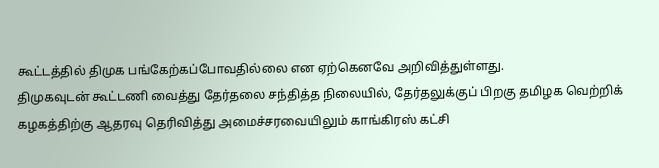கூட்டத்தில் திமுக பங்கேற்கப்போவதில்லை என ஏற்கெனவே அறிவித்துள்ளது.
திமுகவுடன் கூட்டணி வைத்து தேர்தலை சந்தித்த நிலையில், தேர்தலுக்குப் பிறகு தமிழக வெற்றிக் கழகத்திற்கு ஆதரவு தெரிவித்து அமைச்சரவையிலும் காங்கிரஸ் கட்சி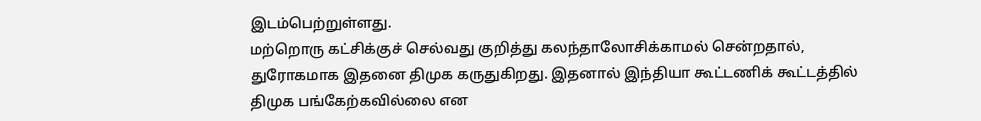இடம்பெற்றுள்ளது.
மற்றொரு கட்சிக்குச் செல்வது குறித்து கலந்தாலோசிக்காமல் சென்றதால், துரோகமாக இதனை திமுக கருதுகிறது. இதனால் இந்தியா கூட்டணிக் கூட்டத்தில் திமுக பங்கேற்கவில்லை என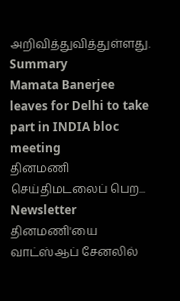அறிவித்துவித்துள்ளது.
Summary
Mamata Banerjee leaves for Delhi to take part in INDIA bloc meeting
தினமணி செய்திமடலைப் பெற... Newsletter
தினமணி'யை வாட்ஸ்ஆப் சேனலில்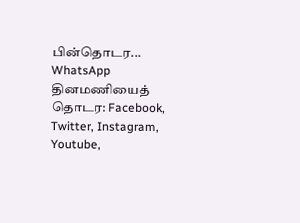பின்தொடர... WhatsApp
தினமணியைத் தொடர: Facebook, Twitter, Instagram, Youtube,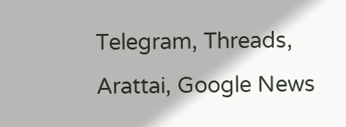Telegram, Threads, Arattai, Google News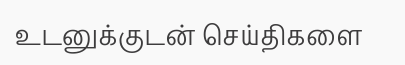உடனுக்குடன் செய்திகளை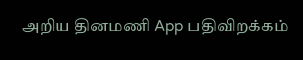அறிய தினமணி App பதிவிறக்கம்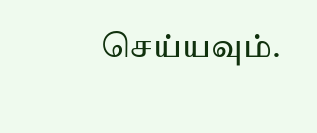செய்யவும்.